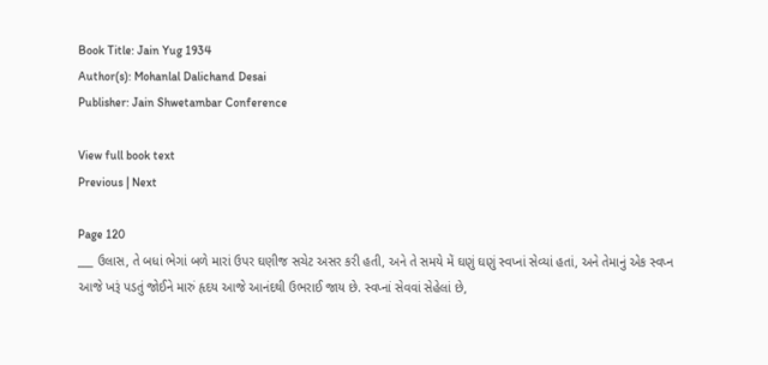Book Title: Jain Yug 1934
Author(s): Mohanlal Dalichand Desai
Publisher: Jain Shwetambar Conference

View full book text
Previous | Next

Page 120
___ ઉલાસ, તે બધાં ભેગાં બળે મારાં ઉપર ઘણીજ સચેટ અસર કરી હતી, અને તે સમયે મેં ઘણું ઘણું સ્વપ્નાં સેવ્યાં હતાં, અને તેમાનું એક સ્વપ્ન આજે ખરૂં પડતું જોઈને મારું હૃદય આજે આનંદથી ઉભરાઈ જાય છે. સ્વપ્નાં સેવવાં સેહેલાં છે,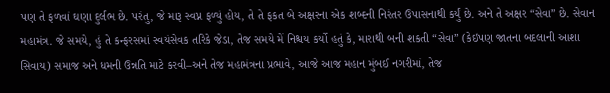પણ તે ફળવાં ઘણા દુર્લભ છે. પરંતુ, જે મારૂ સ્વપ્ન ફળ્યું હોય, તે તે ફકત બે અક્ષરના એક શબ્દની નિરંતર ઉપાસનાથી કર્યું છે. અને તે અક્ષર “સેવા” છે. સેવાન મહામંત્ર. જે સમયે, હું તે કન્ફરસમાં સ્વયંસેવક તરિકે જેડા, તેજ સમયે મેં નિશ્ચય કર્યો હતું કે, મારાથી બની શકતી “સેવા” (કેઇપણ જાતના બદલાની આશા સિવાય) સમાજ અને ધમની ઉન્નતિ માટે કરવી–અને તેજ મહામંત્રના પ્રભાવે, આજે આજ મહાન મુંબઈ નગરીમાં, તેજ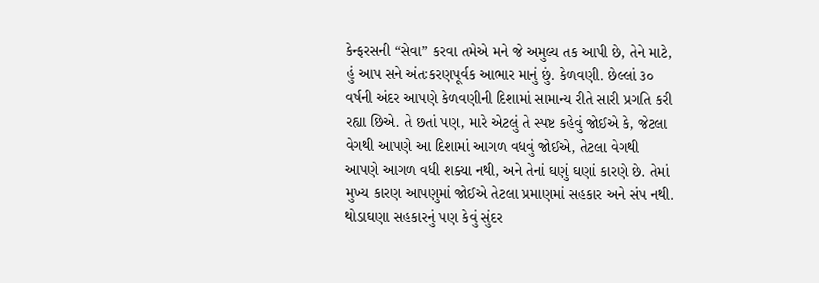કેન્ફરસની “સેવા” કરવા તમેએ મને જે અમુલ્ય તક આપી છે, તેને માટે, હું આપ સને અંતઃકરણપૂર્વક આભાર માનું છું. કેળવણી. છેલ્લાં ૩૦ વર્ષની અંદર આપણે કેળવણીની દિશામાં સામાન્ય રીતે સારી પ્રગતિ કરી રહ્યા છિએ. તે છતાં પણ, મારે એટલું તે સ્પષ્ટ કહેવું જોઈએ કે, જેટલા વેગથી આપણે આ દિશામાં આગળ વધવું જોઈએ, તેટલા વેગથી આપણે આગળ વધી શક્યા નથી, અને તેનાં ઘણું ઘણાં કારણે છે. તેમાં મુખ્ય કારણ આપણુમાં જોઈએ તેટલા પ્રમાણમાં સહકાર અને સંપ નથી. થોડાઘણા સહકારનું પણ કેવું સુંદર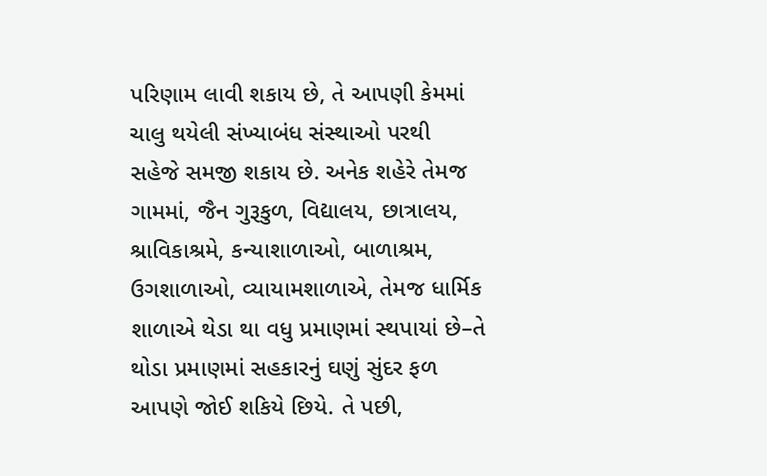પરિણામ લાવી શકાય છે, તે આપણી કેમમાં ચાલુ થયેલી સંખ્યાબંધ સંસ્થાઓ પરથી સહેજે સમજી શકાય છે. અનેક શહેરે તેમજ ગામમાં, જૈન ગુરૂકુળ, વિદ્યાલય, છાત્રાલય, શ્રાવિકાશ્રમે, કન્યાશાળાઓ, બાળાશ્રમ, ઉગશાળાઓ, વ્યાયામશાળાએ, તેમજ ધાર્મિક શાળાએ થેડા થા વધુ પ્રમાણમાં સ્થપાયાં છે–તે થોડા પ્રમાણમાં સહકારનું ઘણું સુંદર ફળ આપણે જોઈ શકિયે છિયે. તે પછી,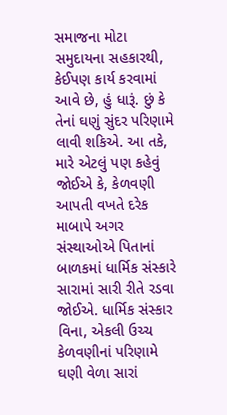સમાજના મોટા સમુદાયના સહકારથી, કેઈપણ કાર્ય કરવામાં આવે છે, હું ધારૂં. છું કે તેનાં ઘણું સુંદર પરિણામે લાવી શકિએ. આ તકે, મારે એટલું પણ કહેવું જોઈએ કે, કેળવણી આપતી વખતે દરેક માબાપે અગર સંસ્થાઓએ પિતાનાં બાળકમાં ધાર્મિક સંસ્કારે સારામાં સારી રીતે રડવા જોઈએ. ધાર્મિક સંસ્કાર વિના, એકલી ઉચ્ચ કેળવણીનાં પરિણામે ઘણી વેળા સારાં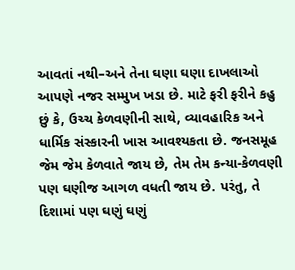આવતાં નથી–અને તેના ઘણા ઘણા દાખલાઓ આપણે નજર સમ્મુખ ખડા છે. માટે ફરી ફરીને કહુ છું કે, ઉચ્ચ કેળવણીની સાથે, વ્યાવહારિક અને ધાર્મિક સંસ્કારની ખાસ આવશ્યકતા છે. જનસમૂહ જેમ જેમ કેળવાતે જાય છે, તેમ તેમ કન્યા-કેળવણી પણ ઘણીજ આગળ વધતી જાય છે. પરંતુ, તે દિશામાં પણ ઘણું ઘણું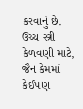કરવાનું છે. ઉચ્ચ સ્ત્રી કેળવણી માટે, જૈન કેમમાં કેઈ૫ણ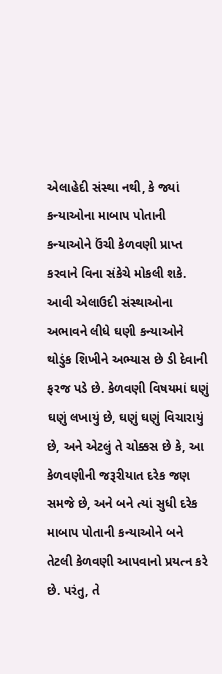એલાહેદી સંસ્થા નથી, કે જ્યાં કન્યાઓના માબાપ પોતાની કન્યાઓને ઉંચી કેળવણી પ્રાપ્ત કરવાને વિના સંકેચે મોકલી શકે. આવી એલાઉદી સંસ્થાઓના અભાવને લીધે ઘણી કન્યાઓને થોડુંક શિખીને અભ્યાસ છે ડી દેવાની ફરજ પડે છે. કેળવણી વિષયમાં ઘણું ઘણું લખાયું છે, ઘણું ઘણું વિચારાયું છે, અને એટલું તે ચોક્કસ છે કે, આ કેળવણીની જરૂરીયાત દરેક જણ સમજે છે, અને બને ત્યાં સુધી દરેક માબાપ પોતાની કન્યાઓને બને તેટલી કેળવણી આપવાનો પ્રયત્ન કરે છે. પરંતુ, તે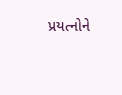પ્રયત્નોને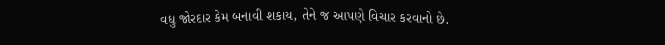વધુ જોરદાર કેમ બનાવી શકાય, તેને જ આપણે વિચાર કરવાનો છે.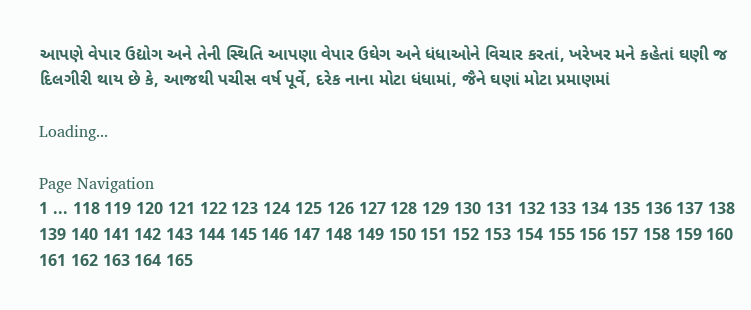આપણે વેપાર ઉદ્યોગ અને તેની સ્થિતિ આપણા વેપાર ઉઘેગ અને ધંધાઓને વિચાર કરતાં, ખરેખર મને કહેતાં ઘણી જ દિલગીરી થાય છે કે, આજથી પચીસ વર્ષ પૂર્વે, દરેક નાના મોટા ધંધામાં, જૈને ઘણાં મોટા પ્રમાણમાં

Loading...

Page Navigation
1 ... 118 119 120 121 122 123 124 125 126 127 128 129 130 131 132 133 134 135 136 137 138 139 140 141 142 143 144 145 146 147 148 149 150 151 152 153 154 155 156 157 158 159 160 161 162 163 164 165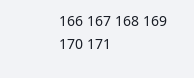166 167 168 169 170 171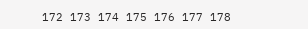172 173 174 175 176 177 178